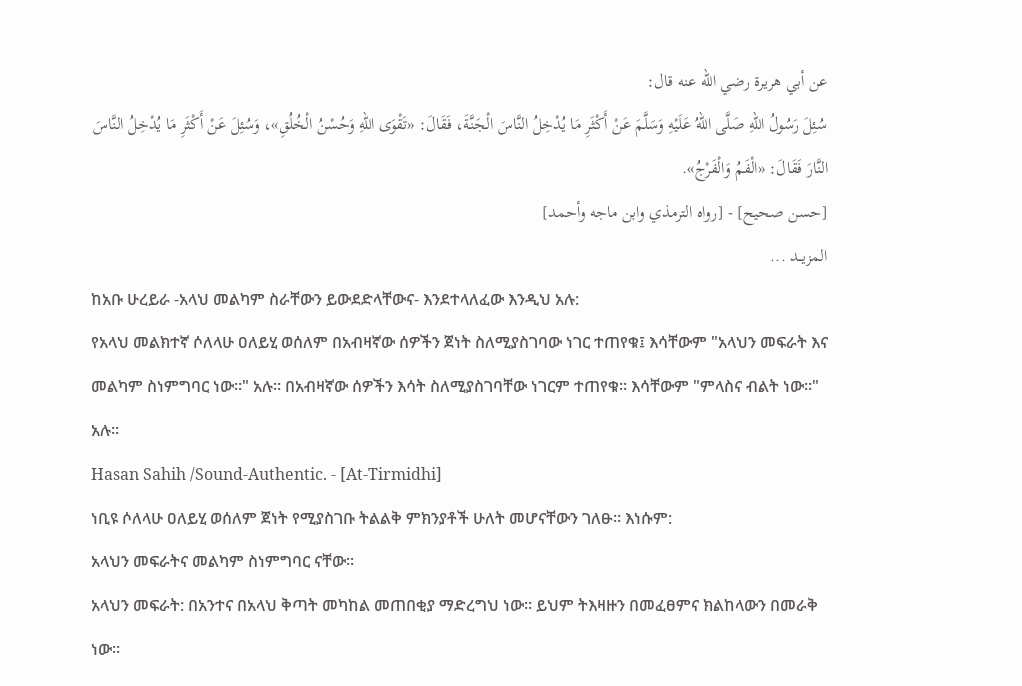عن أبي هريرة رضي الله عنه قال:
سُئِلَ رَسُولُ اللهِ صَلَّى اللهُ عَلَيْهِ وَسَلَّمَ عَنْ أَكْثَرِ مَا يُدْخِلُ النَّاسَ الْجَنَّةَ، فَقَالَ: «تَقْوَى اللهِ وَحُسْنُ الْخُلُقِ»، وَسُئِلَ عَنْ أَكْثَرِ مَا يُدْخِلُ النَّاسَ النَّارَ فَقَالَ: «الْفَمُ وَالْفَرْجُ».
[حسن صحيح] - [رواه الترمذي وابن ماجه وأحمد]
المزيــد ...
ከአቡ ሁረይራ -አላህ መልካም ስራቸውን ይውደድላቸውና- እንደተላለፈው እንዲህ አሉ:
የአላህ መልክተኛ ሶለላሁ ዐለይሂ ወሰለም በአብዛኛው ሰዎችን ጀነት ስለሚያስገባው ነገር ተጠየቁ፤ እሳቸውም "አላህን መፍራት እና መልካም ስነምግባር ነው።" አሉ። በአብዛኛው ሰዎችን እሳት ስለሚያስገባቸው ነገርም ተጠየቁ። እሳቸውም "ምላስና ብልት ነው።" አሉ።
Hasan Sahih /Sound-Authentic. - [At-Tirmidhi]
ነቢዩ ሶለላሁ ዐለይሂ ወሰለም ጀነት የሚያስገቡ ትልልቅ ምክንያቶች ሁለት መሆናቸውን ገለፁ። እነሱም:
አላህን መፍራትና መልካም ስነምግባር ናቸው።
አላህን መፍራት: በአንተና በአላህ ቅጣት መካከል መጠበቂያ ማድረግህ ነው። ይህም ትእዛዙን በመፈፀምና ክልከላውን በመራቅ ነው።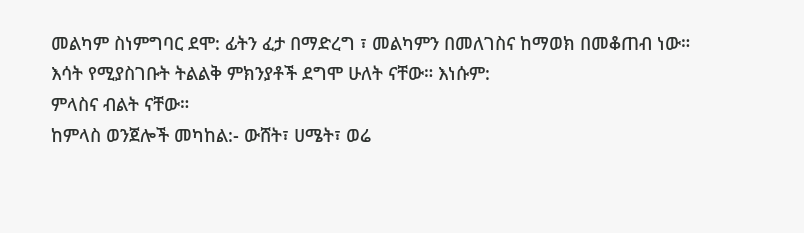መልካም ስነምግባር ደሞ: ፊትን ፈታ በማድረግ ፣ መልካምን በመለገስና ከማወክ በመቆጠብ ነው።
እሳት የሚያስገቡት ትልልቅ ምክንያቶች ደግሞ ሁለት ናቸው። እነሱም:
ምላስና ብልት ናቸው።
ከምላስ ወንጀሎች መካከል:- ውሸት፣ ሀሜት፣ ወሬ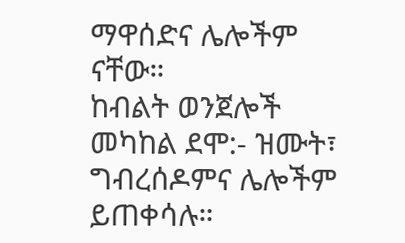ማዋሰድና ሌሎችም ናቸው።
ከብልት ወንጀሎች መካከል ደሞ:- ዝሙት፣ ግብረሰዶምና ሌሎችም ይጠቀሳሉ።